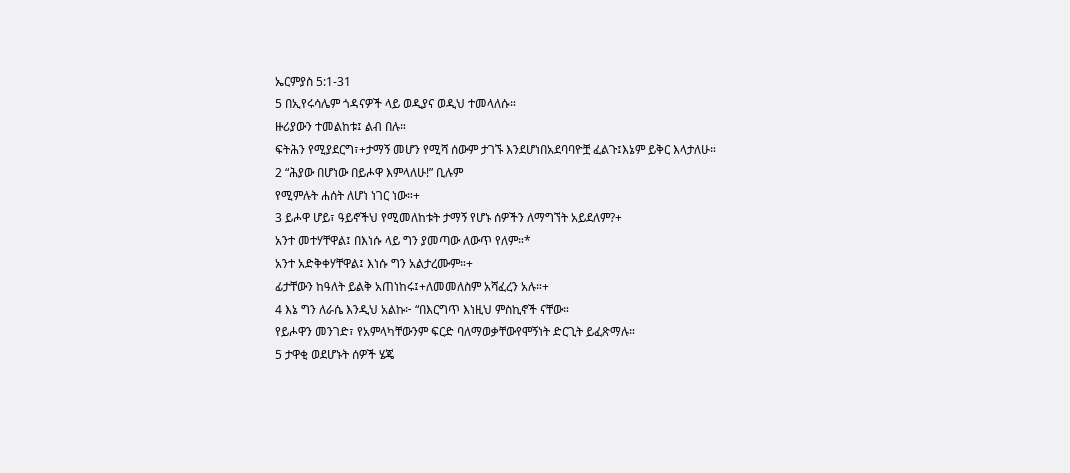ኤርምያስ 5:1-31
5 በኢየሩሳሌም ጎዳናዎች ላይ ወዲያና ወዲህ ተመላለሱ።
ዙሪያውን ተመልከቱ፤ ልብ በሉ።
ፍትሕን የሚያደርግ፣+ታማኝ መሆን የሚሻ ሰውም ታገኙ እንደሆነበአደባባዮቿ ፈልጉ፤እኔም ይቅር እላታለሁ።
2 “ሕያው በሆነው በይሖዋ እምላለሁ!” ቢሉም
የሚምሉት ሐሰት ለሆነ ነገር ነው።+
3 ይሖዋ ሆይ፣ ዓይኖችህ የሚመለከቱት ታማኝ የሆኑ ሰዎችን ለማግኘት አይደለም?+
አንተ መተሃቸዋል፤ በእነሱ ላይ ግን ያመጣው ለውጥ የለም።*
አንተ አድቅቀሃቸዋል፤ እነሱ ግን አልታረሙም።+
ፊታቸውን ከዓለት ይልቅ አጠነከሩ፤+ለመመለስም አሻፈረን አሉ።+
4 እኔ ግን ለራሴ እንዲህ አልኩ፦ “በእርግጥ እነዚህ ምስኪኖች ናቸው።
የይሖዋን መንገድ፣ የአምላካቸውንም ፍርድ ባለማወቃቸውየሞኝነት ድርጊት ይፈጽማሉ።
5 ታዋቂ ወደሆኑት ሰዎች ሄጄ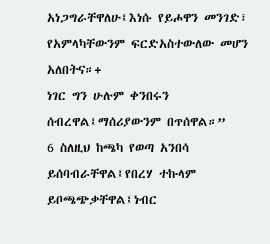አነጋግራቸዋለሁ፤እነሱ የይሖዋን መንገድ፣ የአምላካቸውንም ፍርድአስተውለው መሆን አለበትና።+
ነገር ግን ሁሉም ቀንበሩን ሰብረዋል፤ማሰሪያውንም በጥሰዋል።”
6 ስለዚህ ከጫካ የወጣ አንበሳ ይሰባብራቸዋል፤የበረሃ ተኩላም ይቦጫጭቃቸዋል፤ነብር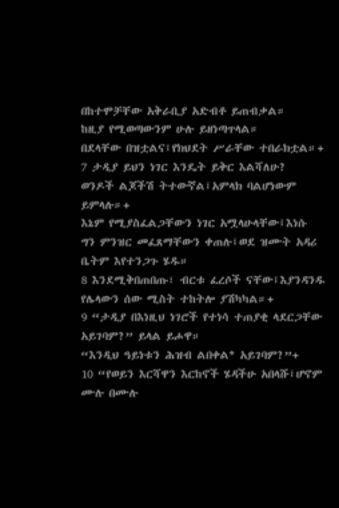በከተሞቻቸው አቅራቢያ አድብቶ ይጠብቃል።
ከዚያ የሚወጣውንም ሁሉ ይዘነጣጥላል።
በደላቸው በዝቷልና፤የክህደት ሥራቸው ተበራክቷል።+
7 ታዲያ ይህን ነገር እንዴት ይቅር እልሻለሁ?
ወንዶች ልጆችሽ ትተውኛል፤አምላክ ባልሆነውም ይምላሉ።+
እኔም የሚያስፈልጋቸውን ነገር አሟላሁላቸው፤እነሱ ግን ምንዝር መፈጸማቸውን ቀጠሉ፤ወደ ዝሙት አዳሪ ቤትም እየተንጋጉ ሄዱ።
8 እንደሚቅበጠበጡ፣ ብርቱ ፈረሶች ናቸው፤እያንዳንዱ የሌላውን ሰው ሚስት ተከትሎ ያሽካካል።+
9 “ታዲያ በእነዚህ ነገሮች የተነሳ ተጠያቂ ላደርጋቸው አይገባም?” ይላል ይሖዋ።
“እንዲህ ዓይነቱን ሕዝብ ልበቀል* አይገባም?”+
10 “የወይን እርሻዋን እርከኖች ሄዳችሁ አበላሹ፤ሆኖም ሙሉ በሙሉ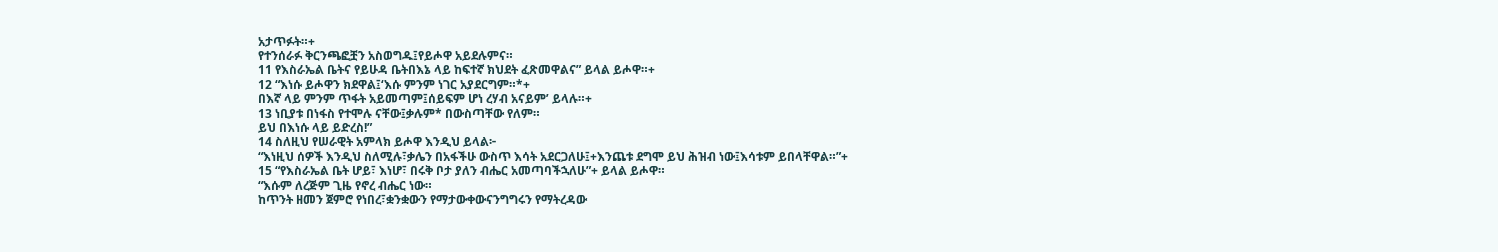አታጥፉት።+
የተንሰራፉ ቅርንጫፎቿን አስወግዱ፤የይሖዋ አይደሉምና።
11 የእስራኤል ቤትና የይሁዳ ቤትበእኔ ላይ ከፍተኛ ክህደት ፈጽመዋልና” ይላል ይሖዋ።+
12 “እነሱ ይሖዋን ክደዋል፤‘እሱ ምንም ነገር አያደርግም።*+
በእኛ ላይ ምንም ጥፋት አይመጣም፤ሰይፍም ሆነ ረሃብ አናይም’ ይላሉ።+
13 ነቢያቱ በነፋስ የተሞሉ ናቸው፤ቃሉም* በውስጣቸው የለም።
ይህ በእነሱ ላይ ይድረስ!”
14 ስለዚህ የሠራዊት አምላክ ይሖዋ እንዲህ ይላል፦
“እነዚህ ሰዎች እንዲህ ስለሚሉ፣ቃሌን በአፋችሁ ውስጥ እሳት አደርጋለሁ፤+እንጨቱ ደግሞ ይህ ሕዝብ ነው፤እሳቱም ይበላቸዋል።”+
15 “የእስራኤል ቤት ሆይ፣ እነሆ፣ በሩቅ ቦታ ያለን ብሔር አመጣባችኋለሁ”+ ይላል ይሖዋ።
“እሱም ለረጅም ጊዜ የኖረ ብሔር ነው።
ከጥንት ዘመን ጀምሮ የነበረ፣ቋንቋውን የማታውቀውናንግግሩን የማትረዳው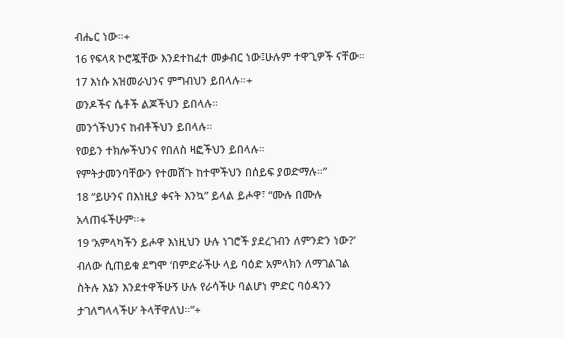ብሔር ነው።+
16 የፍላጻ ኮሮጇቸው እንደተከፈተ መቃብር ነው፤ሁሉም ተዋጊዎች ናቸው።
17 እነሱ አዝመራህንና ምግብህን ይበላሉ።+
ወንዶችና ሴቶች ልጆችህን ይበላሉ።
መንጎችህንና ከብቶችህን ይበላሉ።
የወይን ተክሎችህንና የበለስ ዛፎችህን ይበላሉ።
የምትታመንባቸውን የተመሸጉ ከተሞችህን በሰይፍ ያወድማሉ።”
18 “ይሁንና በእነዚያ ቀናት እንኳ” ይላል ይሖዋ፣ “ሙሉ በሙሉ አላጠፋችሁም።+
19 ‘አምላካችን ይሖዋ እነዚህን ሁሉ ነገሮች ያደረገብን ለምንድን ነው?’ ብለው ሲጠይቁ ደግሞ ‘በምድራችሁ ላይ ባዕድ አምላክን ለማገልገል ስትሉ እኔን እንደተዋችሁኝ ሁሉ የራሳችሁ ባልሆነ ምድር ባዕዳንን ታገለግላላችሁ’ ትላቸዋለህ።”+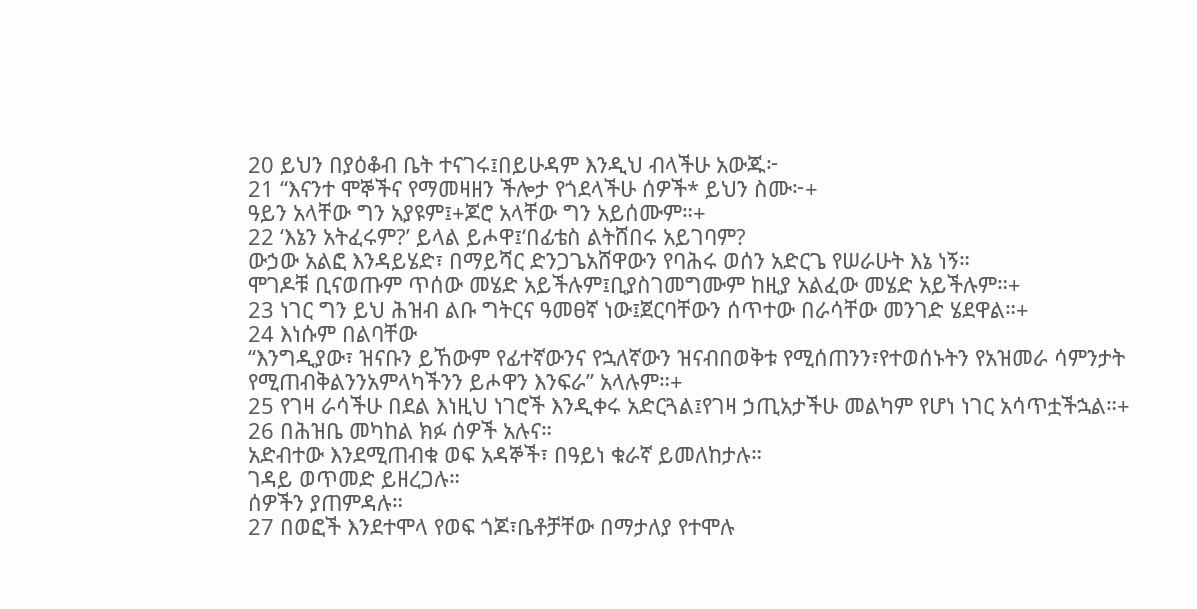20 ይህን በያዕቆብ ቤት ተናገሩ፤በይሁዳም እንዲህ ብላችሁ አውጁ፦
21 “እናንተ ሞኞችና የማመዛዘን ችሎታ የጎደላችሁ ሰዎች* ይህን ስሙ፦+
ዓይን አላቸው ግን አያዩም፤+ጆሮ አላቸው ግን አይሰሙም።+
22 ‘እኔን አትፈሩም?’ ይላል ይሖዋ፤‘በፊቴስ ልትሸበሩ አይገባም?
ውኃው አልፎ እንዳይሄድ፣ በማይሻር ድንጋጌአሸዋውን የባሕሩ ወሰን አድርጌ የሠራሁት እኔ ነኝ።
ሞገዶቹ ቢናወጡም ጥሰው መሄድ አይችሉም፤ቢያስገመግሙም ከዚያ አልፈው መሄድ አይችሉም።+
23 ነገር ግን ይህ ሕዝብ ልቡ ግትርና ዓመፀኛ ነው፤ጀርባቸውን ሰጥተው በራሳቸው መንገድ ሄደዋል።+
24 እነሱም በልባቸው
“እንግዲያው፣ ዝናቡን ይኸውም የፊተኛውንና የኋለኛውን ዝናብበወቅቱ የሚሰጠንን፣የተወሰኑትን የአዝመራ ሳምንታት የሚጠብቅልንንአምላካችንን ይሖዋን እንፍራ” አላሉም።+
25 የገዛ ራሳችሁ በደል እነዚህ ነገሮች እንዲቀሩ አድርጓል፤የገዛ ኃጢአታችሁ መልካም የሆነ ነገር አሳጥቷችኋል።+
26 በሕዝቤ መካከል ክፉ ሰዎች አሉና።
አድብተው እንደሚጠብቁ ወፍ አዳኞች፣ በዓይነ ቁራኛ ይመለከታሉ።
ገዳይ ወጥመድ ይዘረጋሉ።
ሰዎችን ያጠምዳሉ።
27 በወፎች እንደተሞላ የወፍ ጎጆ፣ቤቶቻቸው በማታለያ የተሞሉ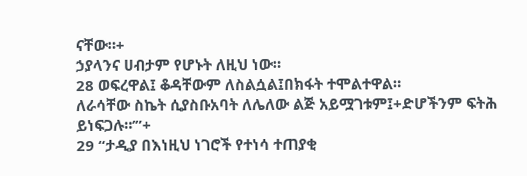ናቸው።+
ኃያላንና ሀብታም የሆኑት ለዚህ ነው።
28 ወፍረዋል፤ ቆዳቸውም ለስልሷል፤በክፋት ተሞልተዋል።
ለራሳቸው ስኬት ሲያስቡአባት ለሌለው ልጅ አይሟገቱም፤+ድሆችንም ፍትሕ ይነፍጋሉ።’”+
29 “ታዲያ በእነዚህ ነገሮች የተነሳ ተጠያቂ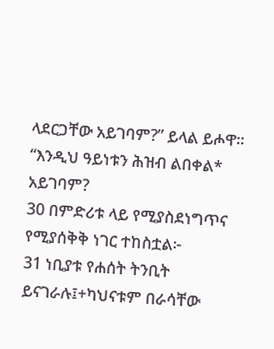ላደርጋቸው አይገባም?” ይላል ይሖዋ።
“እንዲህ ዓይነቱን ሕዝብ ልበቀል* አይገባም?
30 በምድሪቱ ላይ የሚያስደነግጥና የሚያሰቅቅ ነገር ተከስቷል፦
31 ነቢያቱ የሐሰት ትንቢት ይናገራሉ፤+ካህናቱም በራሳቸው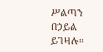ሥልጣን በኃይል ይገዛሉ።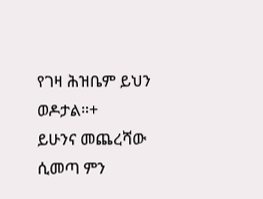የገዛ ሕዝቤም ይህን ወዶታል።+
ይሁንና መጨረሻው ሲመጣ ምን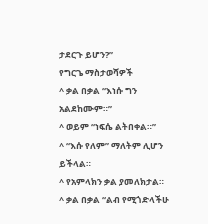ታደርጉ ይሆን?”
የግርጌ ማስታወሻዎች
^ ቃል በቃል “እነሱ ግን አልደከሙም።”
^ ወይም “ነፍሴ ልትበቀል።”
^ “እሱ የለም” ማለትም ሊሆን ይችላል።
^ የአምላክን ቃል ያመለክታል።
^ ቃል በቃል “ልብ የሚጎድላችሁ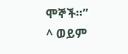ሞኞች።”
^ ወይም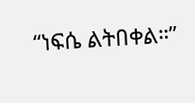“ነፍሴ ልትበቀል።”